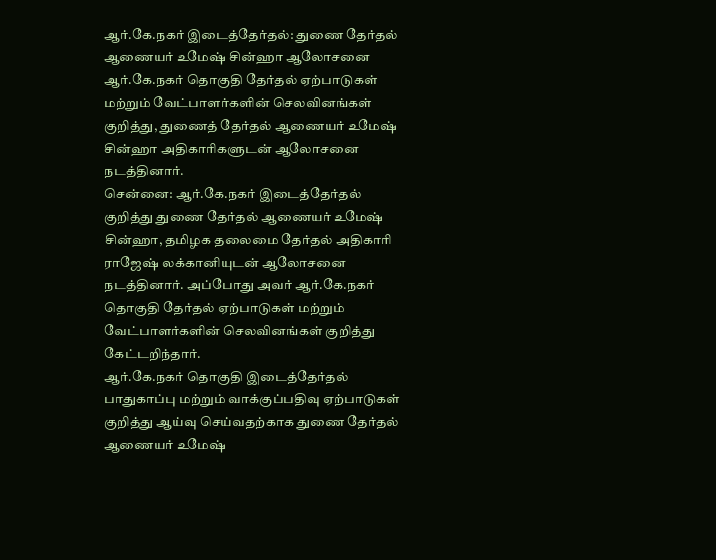ஆர்.கே.நகர் இடைத்தேர்தல்: துணை தேர்தல் ஆணையர் உமேஷ் சின்ஹா ஆலோசனை
ஆர்.கே.நகர் தொகுதி தேர்தல் ஏற்பாடுகள் மற்றும் வேட்பாளர்களின் செலவினங்கள் குறித்து, துணைத் தேர்தல் ஆணையர் உமேஷ் சின்ஹா அதிகாரிகளுடன் ஆலோசனை நடத்தினார்.
சென்னை: ஆர்.கே.நகர் இடைத்தேர்தல் குறித்து துணை தேர்தல் ஆணையர் உமேஷ் சின்ஹா, தமிழக தலைமை தேர்தல் அதிகாரி ராஜேஷ் லக்கானியுடன் ஆலோசனை நடத்தினார். அப்போது அவர் ஆர்.கே.நகர் தொகுதி தேர்தல் ஏற்பாடுகள் மற்றும் வேட்பாளர்களின் செலவினங்கள் குறித்து கேட்டறிந்தார்.
ஆர்.கே.நகர் தொகுதி இடைத்தேர்தல் பாதுகாப்பு மற்றும் வாக்குப்பதிவு ஏற்பாடுகள் குறித்து ஆய்வு செய்வதற்காக துணை தேர்தல் ஆணையர் உமேஷ்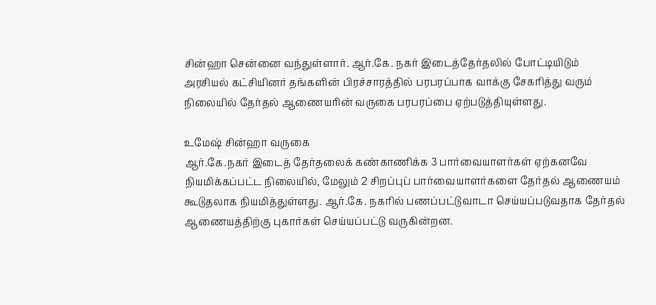சின்ஹா சென்னை வந்துள்ளார். ஆர்.கே. நகர் இடைத்தேர்தலில் போட்டியிடும் அரசியல் கட்சியினர் தங்களின் பிரச்சாரத்தில் பரபரப்பாக வாக்கு சேகரித்து வரும் நிலையில் தேர்தல் ஆணையரின் வருகை பரபரப்பை ஏற்படுத்தியுள்ளது.

உமேஷ் சின்ஹா வருகை
ஆர்.கே.நகர் இடைத் தேர்தலைக் கண்காணிக்க 3 பார்வையாளர்கள் ஏற்கனவே நியமிக்கப்பட்ட நிலையில், மேலும் 2 சிறப்புப் பார்வையாளர்களை தேர்தல் ஆணையம் கூடுதலாக நியமித்துள்ளது. ஆர்.கே. நகரில் பணப்பட்டுவாடா செய்யப்படுவதாக தேர்தல் ஆணையத்திற்கு புகார்கள் செய்யப்பட்டு வருகின்றன.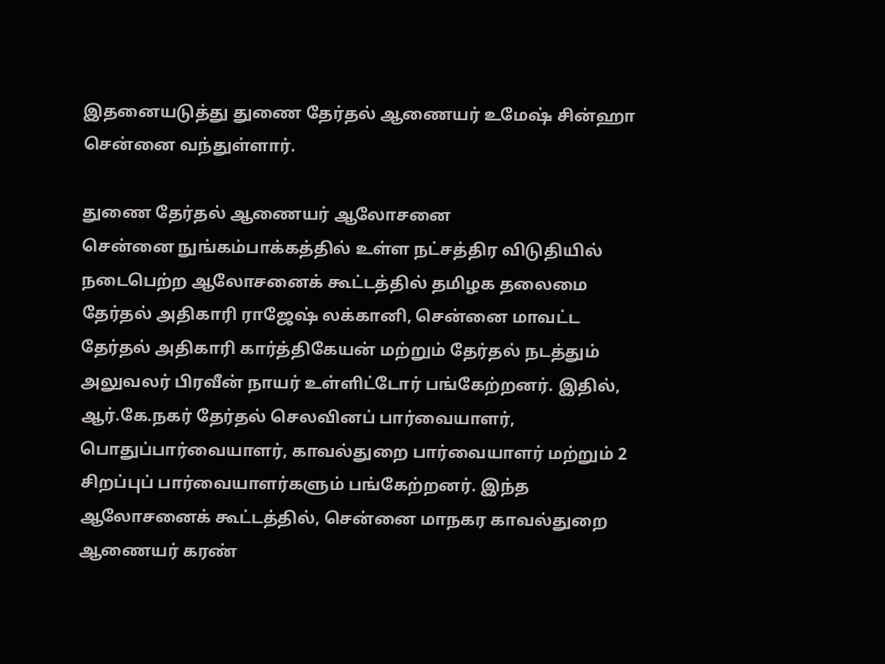இதனையடுத்து துணை தேர்தல் ஆணையர் உமேஷ் சின்ஹா சென்னை வந்துள்ளார்.

துணை தேர்தல் ஆணையர் ஆலோசனை
சென்னை நுங்கம்பாக்கத்தில் உள்ள நட்சத்திர விடுதியில் நடைபெற்ற ஆலோசனைக் கூட்டத்தில் தமிழக தலைமை தேர்தல் அதிகாரி ராஜேஷ் லக்கானி, சென்னை மாவட்ட தேர்தல் அதிகாரி கார்த்திகேயன் மற்றும் தேர்தல் நடத்தும் அலுவலர் பிரவீன் நாயர் உள்ளிட்டோர் பங்கேற்றனர். இதில், ஆர்.கே.நகர் தேர்தல் செலவினப் பார்வையாளர், பொதுப்பார்வையாளர், காவல்துறை பார்வையாளர் மற்றும் 2 சிறப்புப் பார்வையாளர்களும் பங்கேற்றனர். இந்த ஆலோசனைக் கூட்டத்தில், சென்னை மாநகர காவல்துறை ஆணையர் கரண்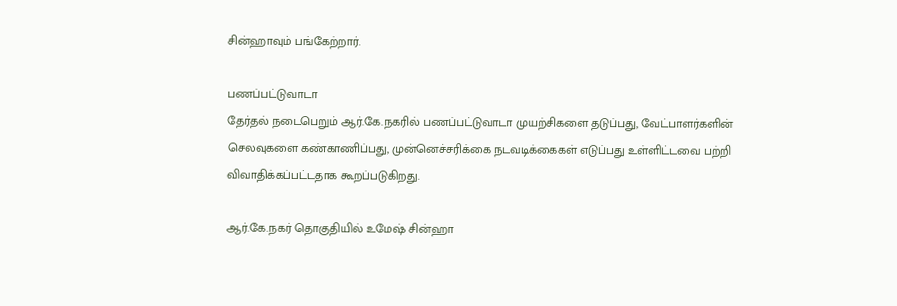சின்ஹாவும் பங்கேற்றார்.

பணப்பட்டுவாடா
தேர்தல் நடைபெறும் ஆர்.கே.நகரில் பணப்பட்டுவாடா முயற்சிகளை தடுப்பது, வேட்பாளர்களின் செலவுகளை கண்காணிப்பது, முன்னெச்சரிக்கை நடவடிக்கைகள் எடுப்பது உள்ளிட்டவை பற்றி விவாதிக்கப்பட்டதாக கூறப்படுகிறது.

ஆர்.கே.நகர் தொகுதியில் உமேஷ் சின்ஹா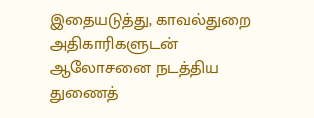இதையடுத்து, காவல்துறை அதிகாரிகளுடன் ஆலோசனை நடத்திய துணைத்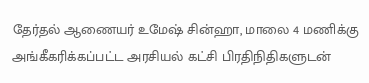தேர்தல் ஆணையர் உமேஷ் சின்ஹா, மாலை 4 மணிக்கு அங்கீகரிக்கப்பட்ட அரசியல் கட்சி பிரதிநிதிகளுடன்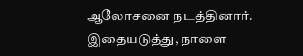ஆலோசனை நடத்தினார். இதையடுத்து, நாளை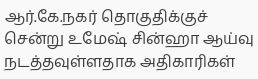ஆர்.கே.நகர் தொகுதிக்குச் சென்று உமேஷ் சின்ஹா ஆய்வு நடத்தவுள்ளதாக அதிகாரிகள்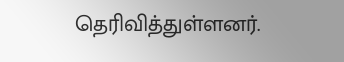தெரிவித்துள்ளனர்.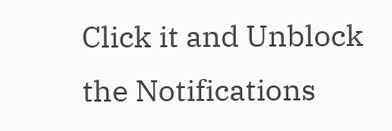Click it and Unblock the Notifications